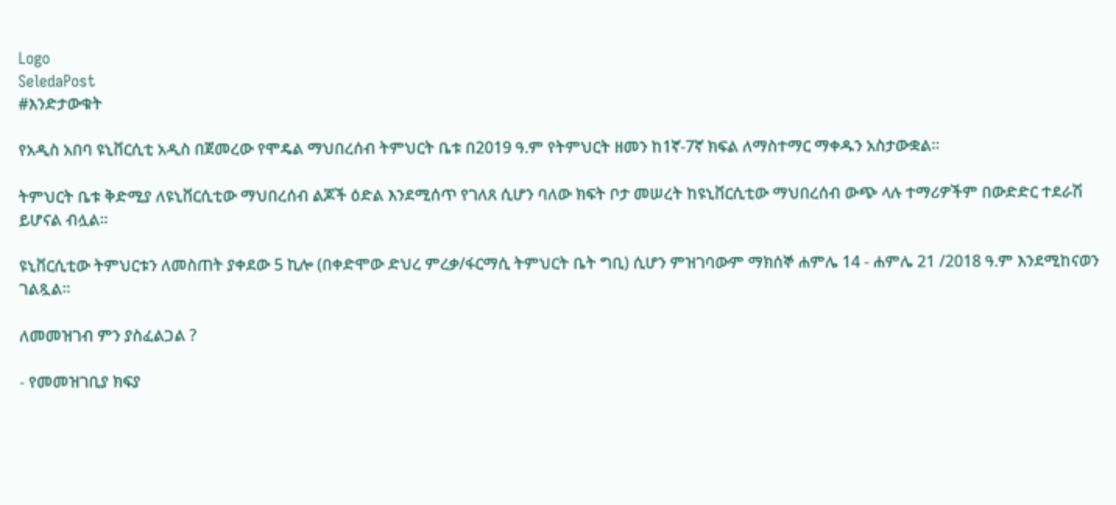Logo
SeledaPost
#እንድታውቁት

የአዲስ አበባ ዩኒቨርሲቲ አዲስ በጀመረው የሞዴል ማህበረሰብ ትምህርት ቤቱ በ2019 ዓ.ም የትምህርት ዘመን ከ1ኛ-7ኛ ክፍል ለማስተማር ማቀዱን አስታውቋል።

ትምህርት ቤቱ ቅድሚያ ለዩኒቨርሲቲው ማህበረሰብ ልጆች ዕድል እንደሚሰጥ የገለጸ ሲሆን ባለው ክፍት ቦታ መሠረት ከዩኒቨርሲቲው ማህበረሰብ ውጭ ላሉ ተማሪዎችም በውድድር ተደራሽ ይሆናል ብሏል።

ዩኒቨርሲቲው ትምህርቱን ለመስጠት ያቀደው 5 ኪሎ (በቀድሞው ድህረ ምረቃ/ፋርማሲ ትምህርት ቤት ግቢ) ሲሆን ምዝገባውም ማክሰኞ ሐምሌ 14 - ሐምሌ 21 /2018 ዓ.ም እንደሚከናወን ገልጿል።

ለመመዝገብ ምን ያስፈልጋል ?

- የመመዝገቢያ ክፍያ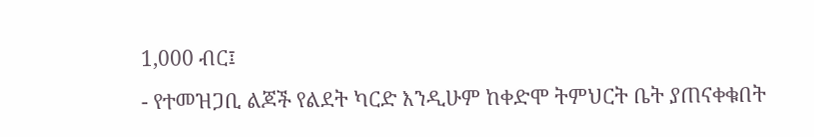1,000 ብር፤
- የተመዝጋቢ ልጆች የልደት ካርድ እንዲሁም ከቀድሞ ትምህርት ቤት ያጠናቀቁበት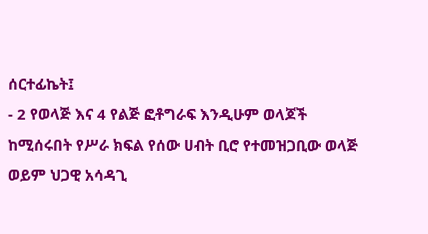ሰርተፊኬት፤
- 2 የወላጅ እና 4 የልጅ ፎቶግራፍ እንዲሁም ወላጆች ከሚሰሩበት የሥራ ክፍል የሰው ሀብት ቢሮ የተመዝጋቢው ወላጅ ወይም ህጋዊ አሳዳጊ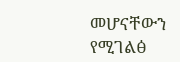መሆናቸውን የሚገልፅ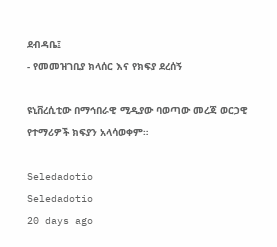ደብዳቤ፤
- የመመዝገቢያ ክላሰር እና የክፍያ ደረሰኝ

ዩኒቨረሲቲው በማኅበራዊ ሚዲያው ባወጣው መረጃ ወርኃዊ የተማሪዎች ክፍያን አላሳወቀም።

Seledadotio
Seledadotio
20 days ago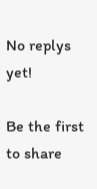No replys yet!

Be the first to share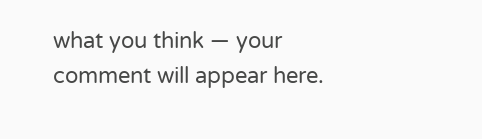what you think — your comment will appear here.